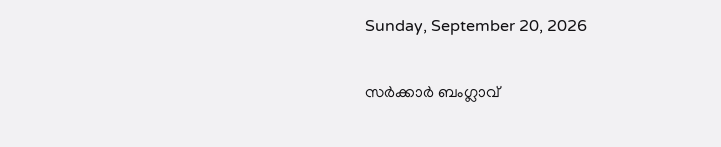Sunday, September 20, 2026

സർക്കാർ ബംഗ്ലാവ്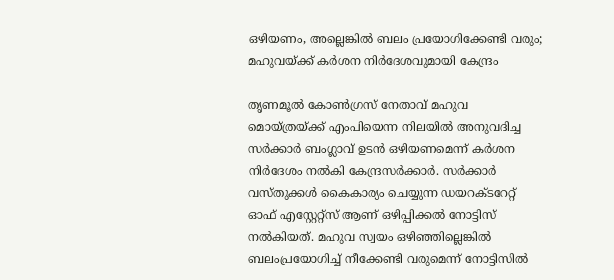ഒഴിയണം, അല്ലെങ്കിൽ ബലം പ്രയോഗിക്കേണ്ടി വരും; മഹുവയ്ക്ക് കർശന നിർദേശവുമായി കേന്ദ്രം

തൃണമൂൽ കോൺഗ്രസ് നേതാവ് മഹുവ മൊയ്‌ത്രയ്ക്ക് എംപിയെന്ന നിലയിൽ അനുവദിച്ച സർക്കാർ ബംഗ്ലാവ് ഉടൻ ഒഴിയണമെന്ന് കർശന നിർദേശം നൽകി കേന്ദ്രസർക്കാർ. സർക്കാർ വസ്‌തുക്കൾ കൈകാര്യം ചെയ്യുന്ന ഡയറക്ടറേറ്റ് ഓഫ് എസ്റ്റേറ്റ്‌സ് ആണ് ഒഴിപ്പിക്കൽ നോട്ടിസ് നൽകിയത്. മഹുവ സ്വയം ഒഴിഞ്ഞില്ലെങ്കിൽ ബലംപ്രയോഗിച്ച് നീക്കേണ്ടി വരുമെന്ന് നോട്ടിസിൽ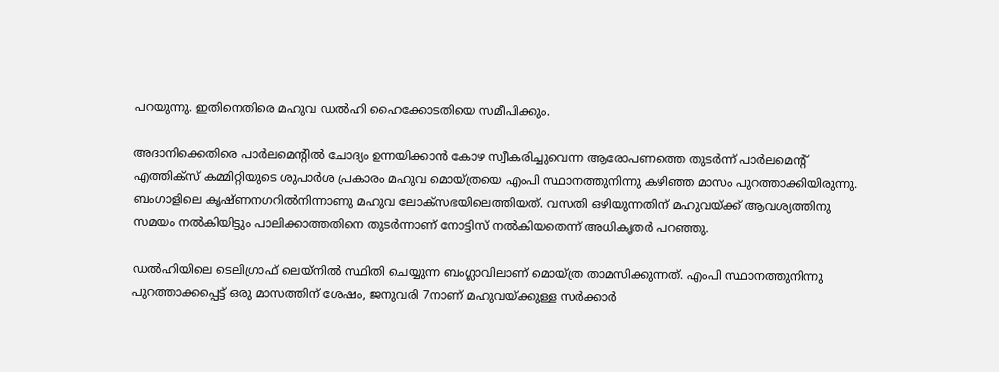പറയുന്നു. ഇതിനെതിരെ മഹുവ ഡൽഹി ഹൈക്കോടതിയെ സമീപിക്കും.

അദാനിക്കെതിരെ പാർലമെന്റിൽ ചോദ്യം ഉന്നയിക്കാൻ കോഴ സ്വീകരിച്ചുവെന്ന ആരോപണത്തെ തുടർന്ന് പാർലമെന്റ് എത്തിക്സ് കമ്മിറ്റിയുടെ ശുപാർശ പ്രകാരം മഹുവ മൊയ്ത്രയെ എംപി സ്ഥാനത്തുനിന്നു കഴിഞ്ഞ മാസം പുറത്താക്കിയിരുന്നു. ബംഗാളിലെ കൃഷ്ണനഗറിൽനിന്നാണു മഹുവ ലോക്സഭയിലെത്തിയത്. വസതി ഒഴിയുന്നതിന് മഹുവയ്ക്ക് ആവശ്യത്തിനു സമയം നൽകിയിട്ടും പാലിക്കാത്തതിനെ തുടർന്നാണ് നോട്ടിസ് നൽകിയതെന്ന് അധികൃതർ‌ പറഞ്ഞു.

ഡൽഹിയിലെ ടെലിഗ്രാഫ് ലെയ്‌നിൽ സ്ഥിതി ചെയ്യുന്ന ബംഗ്ലാവിലാണ് മൊയ്ത്ര താമസിക്കുന്നത്. എംപി സ്ഥാനത്തുനിന്നു പുറത്താക്കപ്പെട്ട് ഒരു മാസത്തിന് ശേഷം, ജനുവരി 7നാണ് മഹുവയ്ക്കുള്ള സർക്കാർ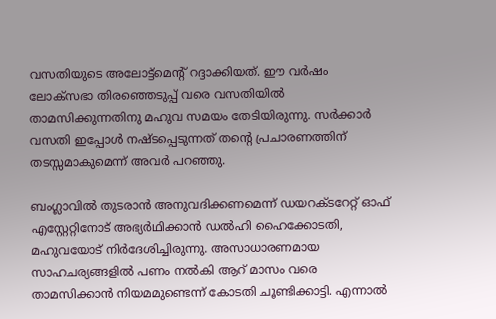വസതിയുടെ അലോട്ട്മെന്റ് റദ്ദാക്കിയത്. ഈ വർഷം ലോക്‌സഭാ തിരഞ്ഞെടുപ്പ് വരെ വസതിയിൽ താമസിക്കുന്നതിനു മഹുവ സമയം തേടിയിരുന്നു. സർക്കാർ വസതി ഇപ്പോൾ നഷ്ടപ്പെടുന്നത് തന്റെ പ്രചാരണത്തിന് തടസ്സമാകുമെന്ന് അവർ പറഞ്ഞു.

ബംഗ്ലാവിൽ തുടരാൻ അനുവദിക്കണമെന്ന് ഡയറക്ടറേറ്റ് ഓഫ് എസ്റ്റേറ്റിനോട് അഭ്യർഥിക്കാൻ ഡൽഹി ഹൈക്കോടതി, മഹുവയോട് നിർദേശിച്ചിരുന്നു. അസാധാരണമായ സാഹചര്യങ്ങളിൽ പണം നൽകി ആറ് മാസം വരെ താമസിക്കാൻ നിയമമുണ്ടെന്ന് കോടതി ചൂണ്ടിക്കാട്ടി. എന്നാൽ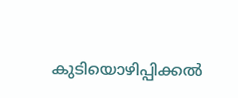കുടിയൊഴിപ്പിക്കൽ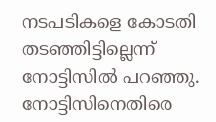നടപടികളെ കോടതി തടഞ്ഞിട്ടില്ലെന്ന് നോട്ടിസിൽ പറഞ്ഞു. നോട്ടിസിനെതിരെ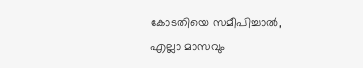കോടതിയെ സമീപിച്ചാൽ, എല്ലാ മാസവും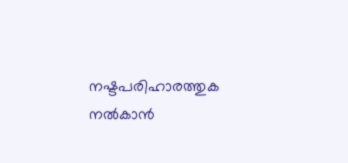നഷ്ടപരിഹാരത്തുക നൽകാൻ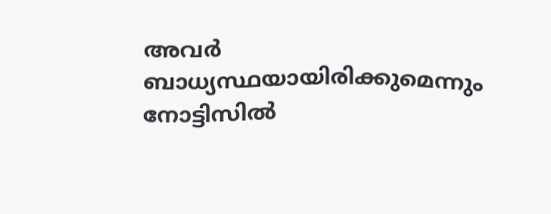അവർ ബാധ്യസ്ഥയായിരിക്കുമെന്നും നോട്ടിസിൽ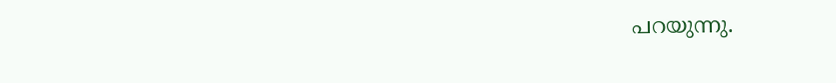പറയുന്നു.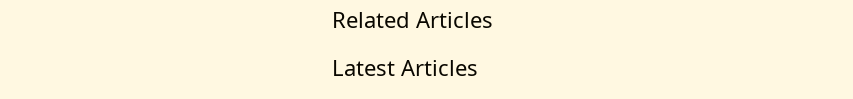Related Articles

Latest Articles